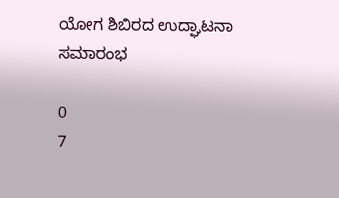ಯೋಗ ಶಿಬಿರದ ಉದ್ಘಾಟನಾ ಸಮಾರಂಭ

0
7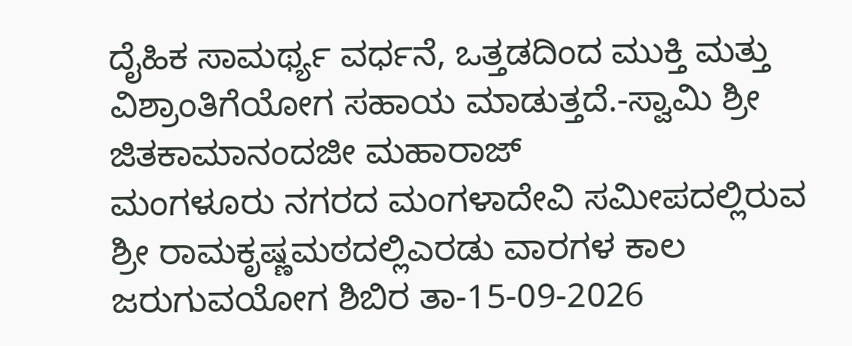ದೈಹಿಕ ಸಾಮರ್ಥ್ಯ ವರ್ಧನೆ, ಒತ್ತಡದಿಂದ ಮುಕ್ತಿ ಮತ್ತು ವಿಶ್ರಾಂತಿಗೆಯೋಗ ಸಹಾಯ ಮಾಡುತ್ತದೆ.-ಸ್ವಾಮಿ ಶ್ರೀ ಜಿತಕಾಮಾನಂದಜೀ ಮಹಾರಾಜ್
ಮಂಗಳೂರು ನಗರದ ಮಂಗಳಾದೇವಿ ಸಮೀಪದಲ್ಲಿರುವ ಶ್ರೀ ರಾಮಕೃಷ್ಣಮಠದಲ್ಲಿಎರಡು ವಾರಗಳ ಕಾಲ ಜರುಗುವಯೋಗ ಶಿಬಿರ ತಾ-15-09-2026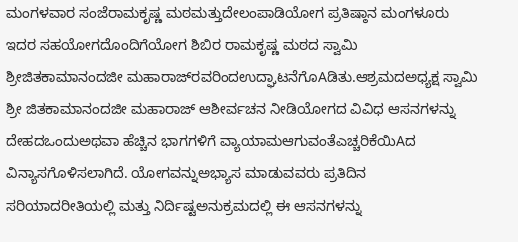ಮಂಗಳವಾರ ಸಂಜೆರಾಮಕೃಷ್ಣ ಮಠಮತ್ತುದೇಲಂಪಾಡಿಯೋಗ ಪ್ರತಿಷ್ಠಾನ ಮಂಗಳೂರು ಇದರ ಸಹಯೋಗದೊಂದಿಗೆಯೋಗ ಶಿಬಿರ ರಾಮಕೃಷ್ಣ ಮಠದ ಸ್ವಾಮಿ ಶ್ರೀಜಿತಕಾಮಾನಂದಜೀ ಮಹಾರಾಜ್‌ರವರಿಂದಉದ್ಘಾಟನೆಗೊAಡಿತು.ಆಶ್ರಮದಅಧ್ಯಕ್ಷ ಸ್ವಾಮಿ ಶ್ರೀ ಜಿತಕಾಮಾನಂದಜೀ ಮಹಾರಾಜ್ ಆಶೀರ್ವಚನ ನೀಡಿಯೋಗದ ವಿವಿಧ ಆಸನಗಳನ್ನು ದೇಹದಒಂದುಅಥವಾ ಹೆಚ್ಚಿನ ಭಾಗಗಳಿಗೆ ವ್ಯಾಯಾಮಆಗುವಂತೆಎಚ್ಚರಿಕೆಯಿAದ ವಿನ್ಯಾಸಗೊಳಿಸಲಾಗಿದೆ. ಯೋಗವನ್ನುಅಭ್ಯಾಸ ಮಾಡುವವರು ಪ್ರತಿದಿನ ಸರಿಯಾದರೀತಿಯಲ್ಲಿ ಮತ್ತು ನಿರ್ದಿಷ್ಟಅನುಕ್ರಮದಲ್ಲಿ ಈ ಆಸನಗಳನ್ನು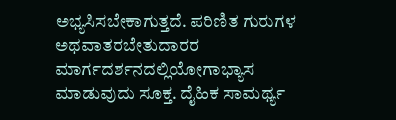ಅಭ್ಯಸಿಸಬೇಕಾಗುತ್ತದೆ. ಪರಿಣಿತ ಗುರುಗಳ ಅಥವಾತರಬೇತುದಾರರ ಮಾರ್ಗದರ್ಶನದಲ್ಲಿಯೋಗಾಭ್ಯಾಸ ಮಾಡುವುದು ಸೂಕ್ತ. ದೈಹಿಕ ಸಾಮರ್ಥ್ಯ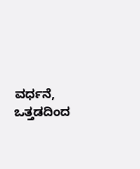ವರ್ಧನೆ, ಒತ್ತಡದಿಂದ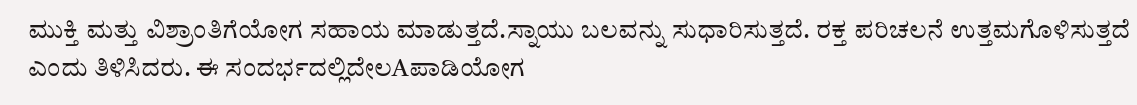ಮುಕ್ತಿ ಮತ್ತು ವಿಶ್ರಾಂತಿಗೆಯೋಗ ಸಹಾಯ ಮಾಡುತ್ತದೆ.ಸ್ನಾಯು ಬಲವನ್ನು ಸುಧಾರಿಸುತ್ತದೆ. ರಕ್ತ ಪರಿಚಲನೆ ಉತ್ತಮಗೊಳಿಸುತ್ತದೆ ಎಂದು ತಿಳಿಸಿದರು. ಈ ಸಂದರ್ಭದಲ್ಲಿದೇಲAಪಾಡಿಯೋಗ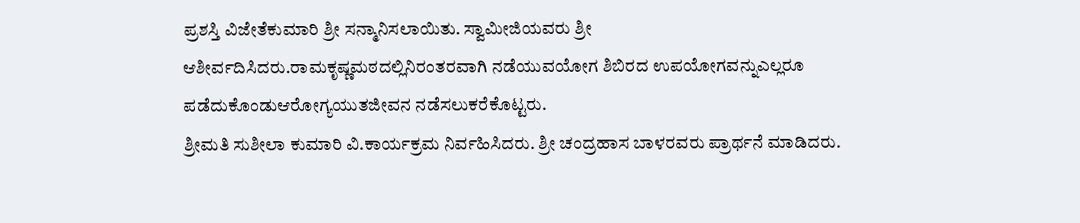ಪ್ರಶಸ್ತಿ ವಿಜೇತೆಕುಮಾರಿ ಶ್ರೀ ಸನ್ಮಾನಿಸಲಾಯಿತು. ಸ್ವಾಮೀಜಿಯವರು ಶ್ರೀ ಆಶೀರ್ವದಿಸಿದರು.ರಾಮಕೃಷ್ಣಮಠದಲ್ಲಿನಿರಂತರವಾಗಿ ನಡೆಯುವಯೋಗ ಶಿಬಿರದ ಉಪಯೋಗವನ್ನುಎಲ್ಲರೂ ಪಡೆದುಕೊಂಡುಆರೋಗ್ಯಯುತಜೀವನ ನಡೆಸಲುಕರೆಕೊಟ್ಟರು.
ಶ್ರೀಮತಿ ಸುಶೀಲಾ ಕುಮಾರಿ ವಿ.ಕಾರ್ಯಕ್ರಮ ನಿರ್ವಹಿಸಿದರು. ಶ್ರೀ ಚಂದ್ರಹಾಸ ಬಾಳರವರು ಪ್ರಾರ್ಥನೆ ಮಾಡಿದರು.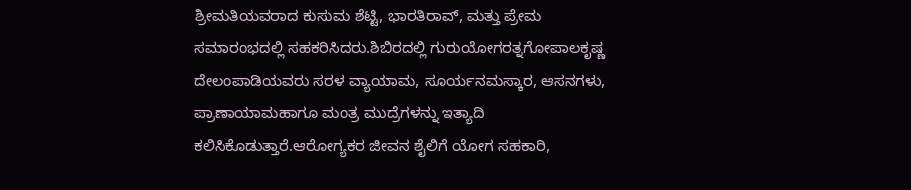ಶ್ರೀಮತಿಯವರಾದ ಕುಸುಮ ಶೆಟ್ಟಿ, ಭಾರತಿರಾವ್, ಮತ್ತು ಪ್ರೇಮ ಸಮಾರಂಭದಲ್ಲಿ ಸಹಕರಿಸಿದರು.ಶಿಬಿರದಲ್ಲಿ ಗುರುಯೋಗರತ್ನಗೋಪಾಲಕೃಷ್ಣ ದೇಲಂಪಾಡಿಯವರು ಸರಳ ವ್ಯಾಯಾಮ, ಸೂರ್ಯನಮಸ್ಕಾರ, ಆಸನಗಳು, ಪ್ರಾಣಾಯಾಮಹಾಗೂ ಮಂತ್ರ ಮುದ್ರೆಗಳನ್ನು ಇತ್ಯಾದಿ ಕಲಿಸಿಕೊಡುತ್ತಾರೆ.ಆರೋಗ್ಯಕರ ಜೀವನ ಶೈಲಿಗೆ ಯೋಗ ಸಹಕಾರಿ,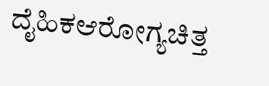ದೈಹಿಕಆರೋಗ್ಯಚಿತ್ತ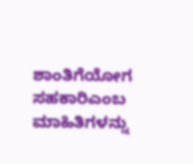ಶಾಂತಿಗೆಯೋಗ ಸಹಕಾರಿಎಂಬ ಮಾಹಿತಿಗಳನ್ನು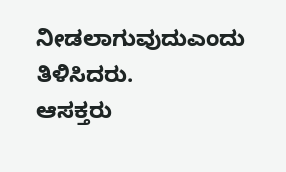ನೀಡಲಾಗುವುದುಎಂದು ತಿಳಿಸಿದರು.
ಆಸಕ್ತರು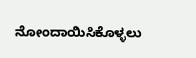ನೋಂದಾಯಿಸಿಕೊಳ್ಳಲು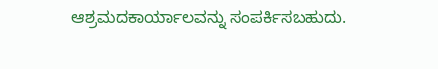ಆಶ್ರಮದಕಾರ್ಯಾಲವನ್ನು ಸಂಪರ್ಕಿಸಬಹುದು.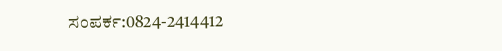ಸಂಪರ್ಕ:0824-2414412